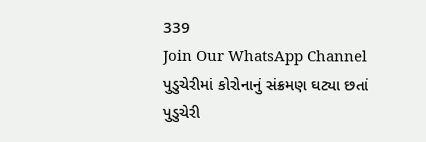339
Join Our WhatsApp Channel
પુડુચેરીમાં કોરોનાનું સંક્રમણ ઘટ્યા છતાં પુડુચેરી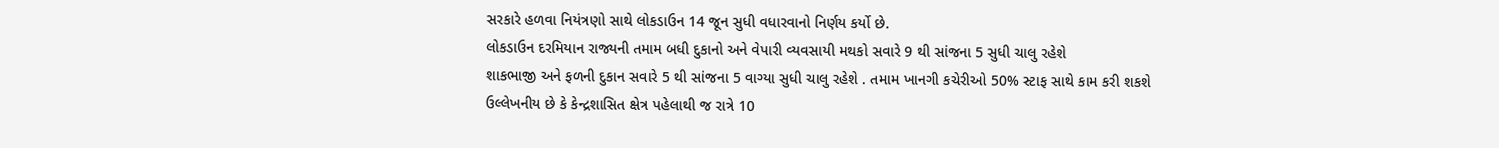સરકારે હળવા નિયંત્રણો સાથે લોકડાઉન 14 જૂન સુધી વધારવાનો નિર્ણય કર્યો છે.
લોકડાઉન દરમિયાન રાજ્યની તમામ બધી દુકાનો અને વેપારી વ્યવસાયી મથકો સવારે 9 થી સાંજના 5 સુધી ચાલુ રહેશે
શાકભાજી અને ફળની દુકાન સવારે 5 થી સાંજના 5 વાગ્યા સુધી ચાલુ રહેશે . તમામ ખાનગી કચેરીઓ 50% સ્ટાફ સાથે કામ કરી શકશે
ઉલ્લેખનીય છે કે કેન્દ્રશાસિત ક્ષેત્ર પહેલાથી જ રાત્રે 10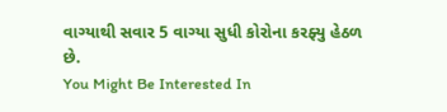વાગ્યાથી સવાર 5 વાગ્યા સુધી કોરોના કરફ્યુ હેઠળ છે.
You Might Be Interested In